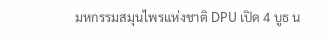มหกรรมสมุนไพรแห่งชาติ DPU เปิด 4 บูธ น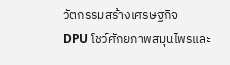วัตกรรมสร้างเศรษฐกิจ
DPU โชว์ศักยภาพสมุนไพรและ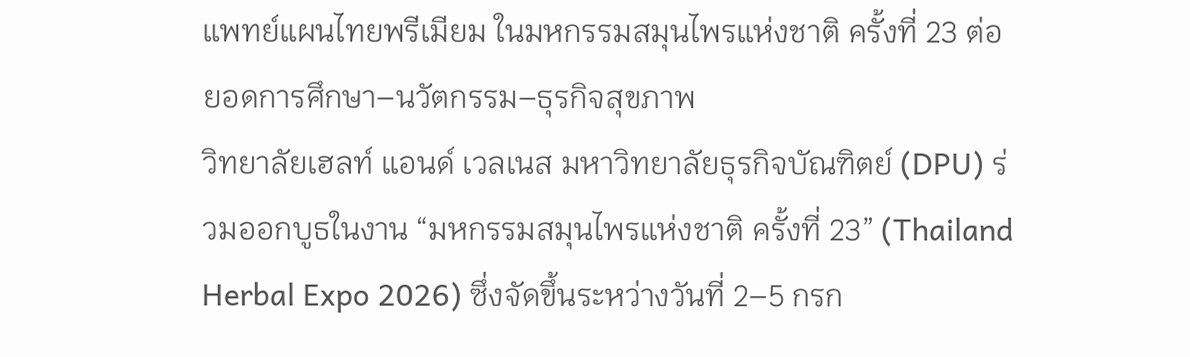แพทย์แผนไทยพรีเมียม ในมหกรรมสมุนไพรแห่งชาติ ครั้งที่ 23 ต่อยอดการศึกษา–นวัตกรรม–ธุรกิจสุขภาพ
วิทยาลัยเฮลท์ แอนด์ เวลเนส มหาวิทยาลัยธุรกิจบัณฑิตย์ (DPU) ร่วมออกบูธในงาน “มหกรรมสมุนไพรแห่งชาติ ครั้งที่ 23” (Thailand Herbal Expo 2026) ซึ่งจัดขึ้นระหว่างวันที่ 2–5 กรก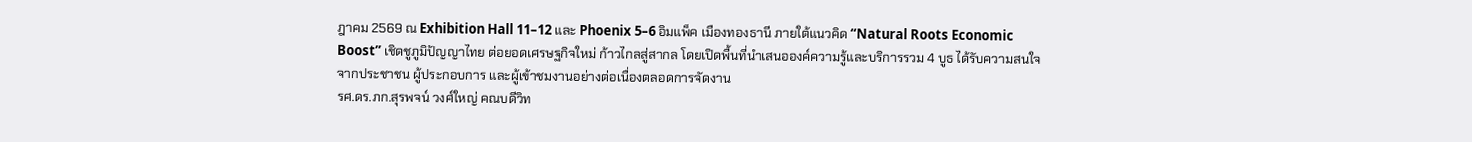ฎาคม 2569 ณ Exhibition Hall 11–12 และ Phoenix 5–6 อิมแพ็ค เมืองทองธานี ภายใต้แนวคิด “Natural Roots Economic Boost” เชิดชูภูมิปัญญาไทย ต่อยอดเศรษฐกิจใหม่ ก้าวไกลสู่สากล โดยเปิดพื้นที่นำเสนอองค์ความรู้และบริการรวม 4 บูธ ได้รับความสนใจจากประชาชน ผู้ประกอบการ และผู้เข้าชมงานอย่างต่อเนื่องตลอดการจัดงาน
รศ.ดร.ภก.สุรพจน์ วงศ์ใหญ่ คณบดีวิท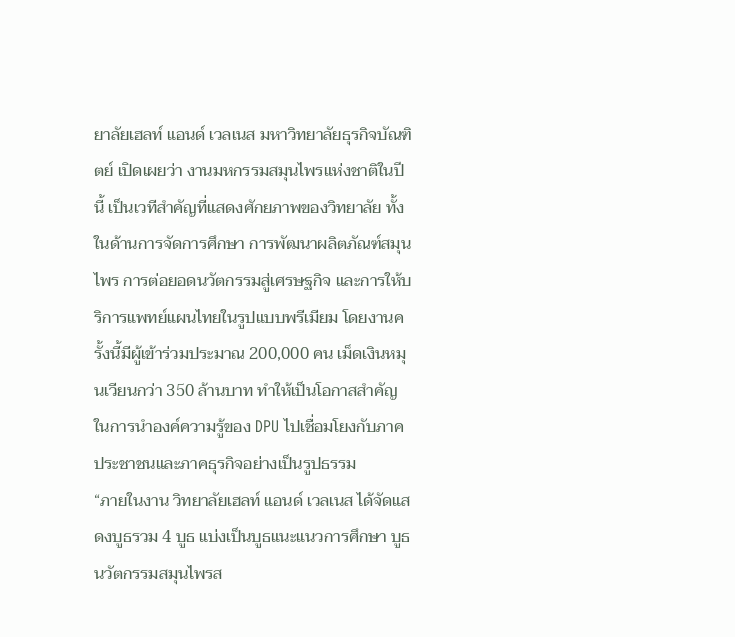ยาลัยเฮลท์ แอนด์ เวลเนส มหาวิทยาลัยธุรกิจบัณฑิตย์ เปิดเผยว่า งานมหกรรมสมุนไพรแห่งชาติในปีนี้ เป็นเวทีสำคัญที่แสดงศักยภาพของวิทยาลัย ทั้งในด้านการจัดการศึกษา การพัฒนาผลิตภัณฑ์สมุนไพร การต่อยอดนวัตกรรมสู่เศรษฐกิจ และการให้บริการแพทย์แผนไทยในรูปแบบพรีเมียม โดยงานครั้งนี้มีผู้เข้าร่วมประมาณ 200,000 คน เม็ดเงินหมุนเวียนกว่า 350 ล้านบาท ทำให้เป็นโอกาสสำคัญในการนำองค์ความรู้ของ DPU ไปเชื่อมโยงกับภาคประชาชนและภาคธุรกิจอย่างเป็นรูปธรรม
“ภายในงาน วิทยาลัยเฮลท์ แอนด์ เวลเนส ได้จัดแสดงบูธรวม 4 บูธ แบ่งเป็นบูธแนะแนวการศึกษา บูธนวัตกรรมสมุนไพรส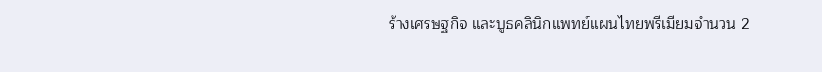ร้างเศรษฐกิจ และบูธคลินิกแพทย์แผนไทยพรีเมียมจำนวน 2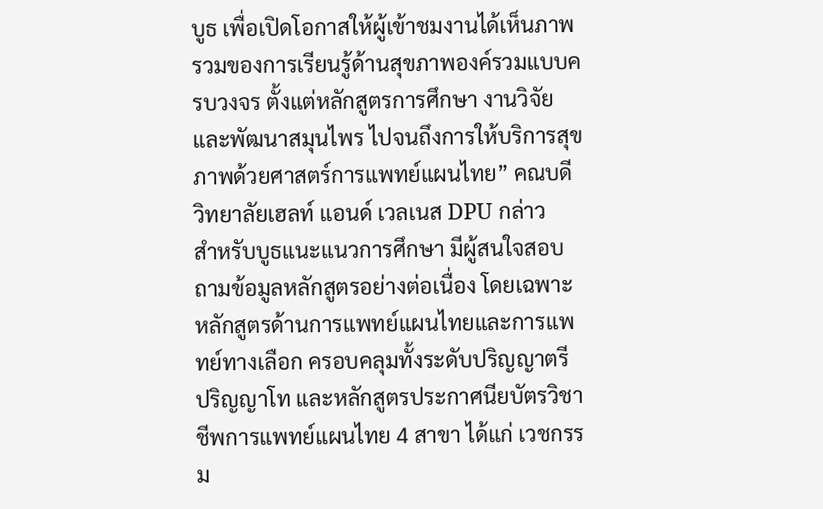บูธ เพื่อเปิดโอกาสให้ผู้เข้าชมงานได้เห็นภาพรวมของการเรียนรู้ด้านสุขภาพองค์รวมแบบครบวงจร ตั้งแต่หลักสูตรการศึกษา งานวิจัยและพัฒนาสมุนไพร ไปจนถึงการให้บริการสุขภาพด้วยศาสตร์การแพทย์แผนไทย” คณบดีวิทยาลัยเฮลท์ แอนด์ เวลเนส DPU กล่าว
สำหรับบูธแนะแนวการศึกษา มีผู้สนใจสอบถามข้อมูลหลักสูตรอย่างต่อเนื่อง โดยเฉพาะหลักสูตรด้านการแพทย์แผนไทยและการแพทย์ทางเลือก ครอบคลุมทั้งระดับปริญญาตรี ปริญญาโท และหลักสูตรประกาศนียบัตรวิชาชีพการแพทย์แผนไทย 4 สาขา ได้แก่ เวชกรรม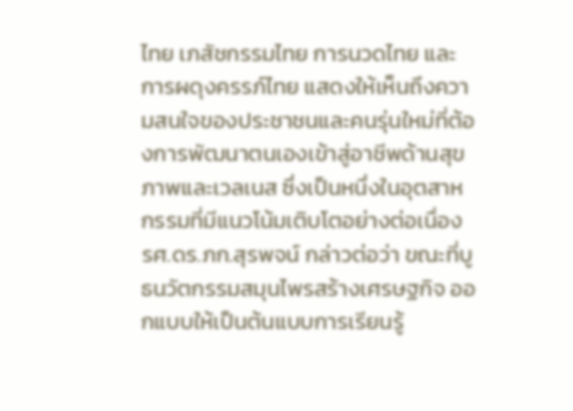ไทย เภสัชกรรมไทย การนวดไทย และ การผดุงครรภ์ไทย แสดงให้เห็นถึงความสนใจของประชาชนและคนรุ่นใหม่ที่ต้องการพัฒนาตนเองเข้าสู่อาชีพด้านสุขภาพและเวลเนส ซึ่งเป็นหนึ่งในอุตสาหกรรมที่มีแนวโน้มเติบโตอย่างต่อเนื่อง
รศ.ดร.ภก.สุรพจน์ กล่าวต่อว่า ขณะที่บูธนวัตกรรมสมุนไพรสร้างเศรษฐกิจ ออกแบบให้เป็นต้นแบบการเรียนรู้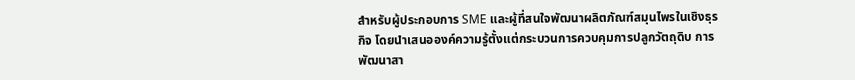สำหรับผู้ประกอบการ SME และผู้ที่สนใจพัฒนาผลิตภัณฑ์สมุนไพรในเชิงธุรกิจ โดยนำเสนอองค์ความรู้ตั้งแต่กระบวนการควบคุมการปลูกวัตถุดิบ การพัฒนาสา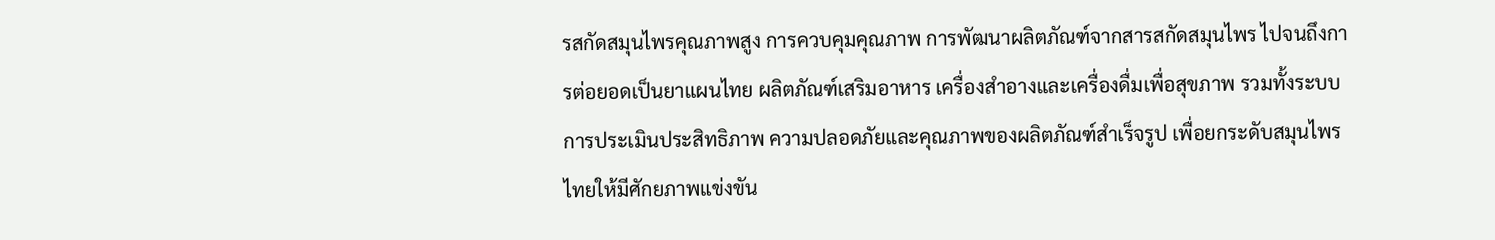รสกัดสมุนไพรคุณภาพสูง การควบคุมคุณภาพ การพัฒนาผลิตภัณฑ์จากสารสกัดสมุนไพร ไปจนถึงการต่อยอดเป็นยาแผนไทย ผลิตภัณฑ์เสริมอาหาร เครื่องสำอางและเครื่องดื่มเพื่อสุขภาพ รวมทั้งระบบการประเมินประสิทธิภาพ ความปลอดภัยและคุณภาพของผลิตภัณฑ์สำเร็จรูป เพื่อยกระดับสมุนไพรไทยให้มีศักยภาพแข่งขัน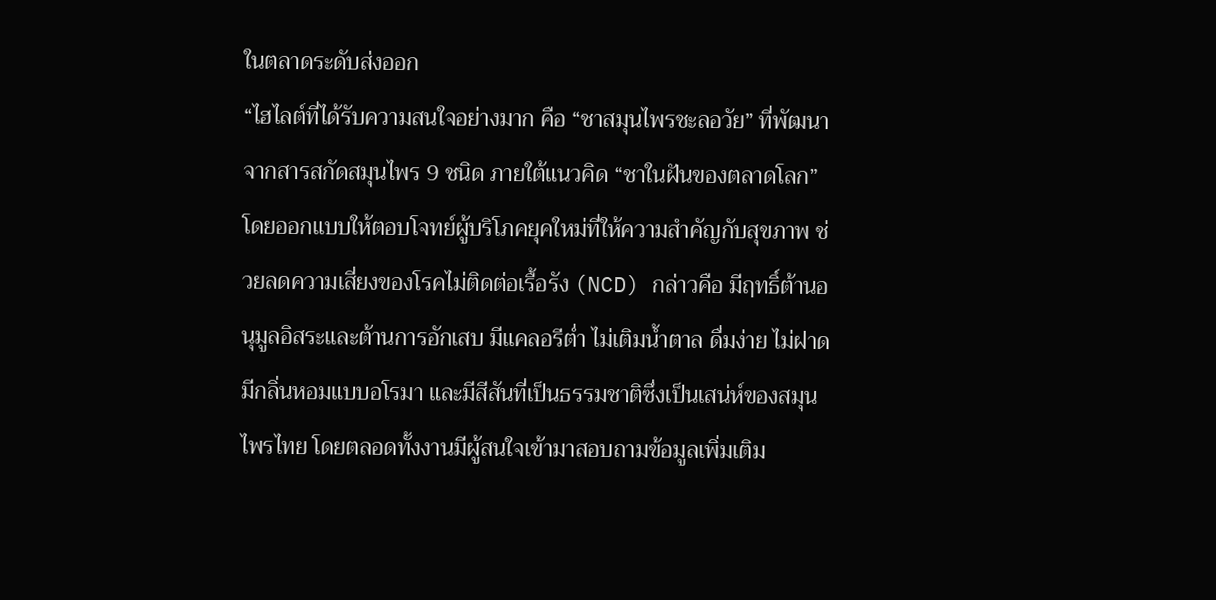ในตลาดระดับส่งออก
“ไฮไลต์ที่ได้รับความสนใจอย่างมาก คือ “ชาสมุนไพรชะลอวัย” ที่พัฒนาจากสารสกัดสมุนไพร 9 ชนิด ภายใต้แนวคิด “ชาในฝันของตลาดโลก” โดยออกแบบให้ตอบโจทย์ผู้บริโภคยุคใหม่ที่ให้ความสำคัญกับสุขภาพ ช่วยลดความเสี่ยงของโรคไม่ติดต่อเรื้อรัง (NCD) กล่าวคือ มีฤทธิ์ต้านอนุมูลอิสระและต้านการอักเสบ มีแคลอรีต่ำ ไม่เติมน้ำตาล ดื่มง่าย ไม่ฝาด มีกลิ่นหอมแบบอโรมา และมีสีสันที่เป็นธรรมชาติซึ่งเป็นเสน่ห์ของสมุนไพรไทย โดยตลอดทั้งงานมีผู้สนใจเข้ามาสอบถามข้อมูลเพิ่มเติม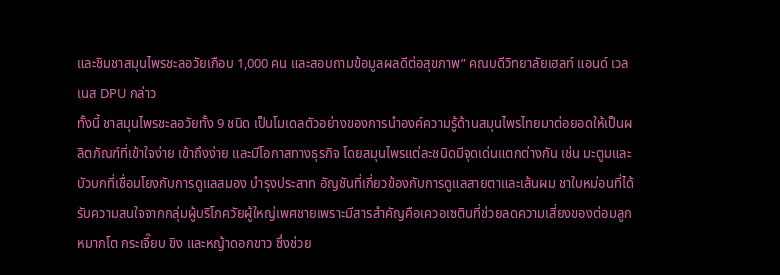และชิมชาสมุนไพรชะลอวัยเกือบ 1,000 คน และสอบถามข้อมูลผลดีต่อสุขภาพ” คณบดีวิทยาลัยเฮลท์ แอนด์ เวลเนส DPU กล่าว
ทั้งนี้ ชาสมุนไพรชะลอวัยทั้ง 9 ชนิด เป็นโมเดลตัวอย่างของการนำองค์ความรู้ด้านสมุนไพรไทยมาต่อยอดให้เป็นผลิตภัณฑ์ที่เข้าใจง่าย เข้าถึงง่าย และมีโอกาสทางธุรกิจ โดยสมุนไพรแต่ละชนิดมีจุดเด่นแตกต่างกัน เช่น มะตูมและบัวบกที่เชื่อมโยงกับการดูแลสมอง บำรุงประสาท อัญชันที่เกี่ยวข้องกับการดูแลสายตาและเส้นผม ชาใบหม่อนที่ได้รับความสนใจจากกลุ่มผู้บริโภควัยผู้ใหญ่เพศชายเพราะมีสารสำคัญคือเควอเซตินที่ช่วยลดความเสี่ยงของต่อมลูกหมากโต กระเจี๊ยบ ขิง และหญ้าดอกขาว ซึ่งช่วย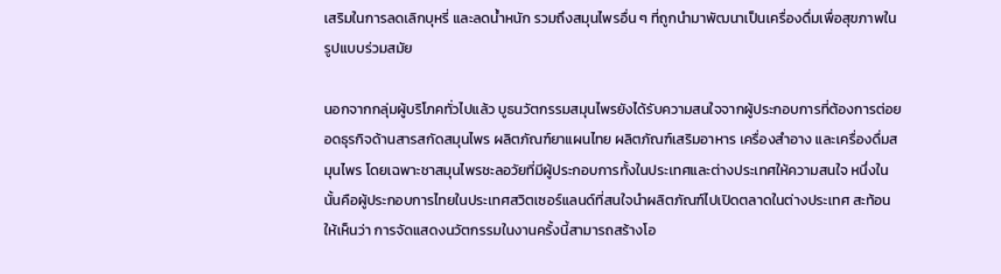เสริมในการลดเลิกบุหรี่ และลดน้ำหนัก รวมถึงสมุนไพรอื่น ๆ ที่ถูกนำมาพัฒนาเป็นเครื่องดื่มเพื่อสุขภาพในรูปแบบร่วมสมัย

นอกจากกลุ่มผู้บริโภคทั่วไปแล้ว บูธนวัตกรรมสมุนไพรยังได้รับความสนใจจากผู้ประกอบการที่ต้องการต่อยอดธุรกิจด้านสารสกัดสมุนไพร ผลิตภัณฑ์ยาแผนไทย ผลิตภัณฑ์เสริมอาหาร เครื่องสำอาง และเครื่องดื่มสมุนไพร โดยเฉพาะชาสมุนไพรชะลอวัยที่มีผู้ประกอบการทั้งในประเทศและต่างประเทศให้ความสนใจ หนึ่งในนั้นคือผู้ประกอบการไทยในประเทศสวิตเซอร์แลนด์ที่สนใจนำผลิตภัณฑ์ไปเปิดตลาดในต่างประเทศ สะท้อนให้เห็นว่า การจัดแสดงนวัตกรรมในงานครั้งนี้สามารถสร้างโอ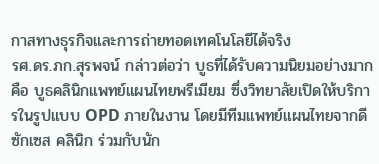กาสทางธุรกิจและการถ่ายทอดเทคโนโลยีได้จริง
รศ.ดร.ภก.สุรพจน์ กล่าวต่อว่า บูธที่ได้รับความนิยมอย่างมากคือ บูธคลินิกแพทย์แผนไทยพรีเมียม ซึ่งวิทยาลัยเปิดให้บริการในรูปแบบ OPD ภายในงาน โดยมีทีมแพทย์แผนไทยจากดี ซักเซส คลินิก ร่วมกับนัก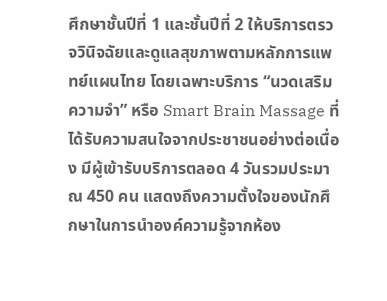ศึกษาชั้นปีที่ 1 และชั้นปีที่ 2 ให้บริการตรวจวินิจฉัยและดูแลสุขภาพตามหลักการแพทย์แผนไทย โดยเฉพาะบริการ “นวดเสริมความจำ” หรือ Smart Brain Massage ที่ได้รับความสนใจจากประชาชนอย่างต่อเนื่อง มีผู้เข้ารับบริการตลอด 4 วันรวมประมาณ 450 คน แสดงถึงความตั้งใจของนักศึกษาในการนำองค์ความรู้จากห้อง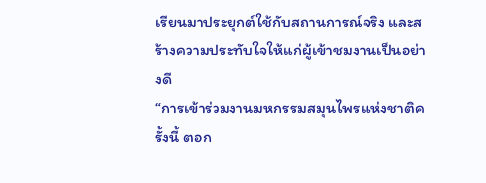เรียนมาประยุกต์ใช้กับสถานการณ์จริง และสร้างความประทับใจให้แก่ผู้เข้าชมงานเป็นอย่างดี
“การเข้าร่วมงานมหกรรมสมุนไพรแห่งชาติครั้งนี้ ตอก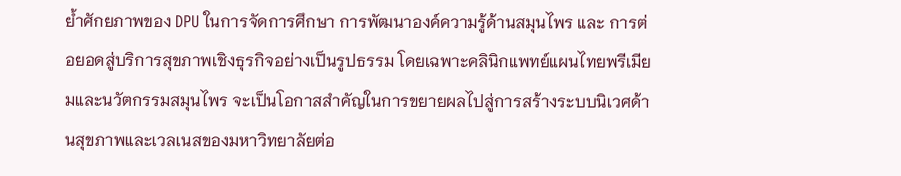ย้ำศักยภาพของ DPU ในการจัดการศึกษา การพัฒนาองค์ความรู้ด้านสมุนไพร และ การต่อยอดสู่บริการสุขภาพเชิงธุรกิจอย่างเป็นรูปธรรม โดยเฉพาะคลินิกแพทย์แผนไทยพรีเมียมและนวัตกรรมสมุนไพร จะเป็นโอกาสสำคัญในการขยายผลไปสู่การสร้างระบบนิเวศด้านสุขภาพและเวลเนสของมหาวิทยาลัยต่อ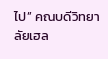ไป” คณบดีวิทยาลัยเฮล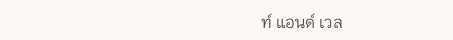ท์ แอนด์ เวล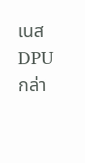เนส DPU กล่า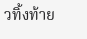วทิ้งท้าย